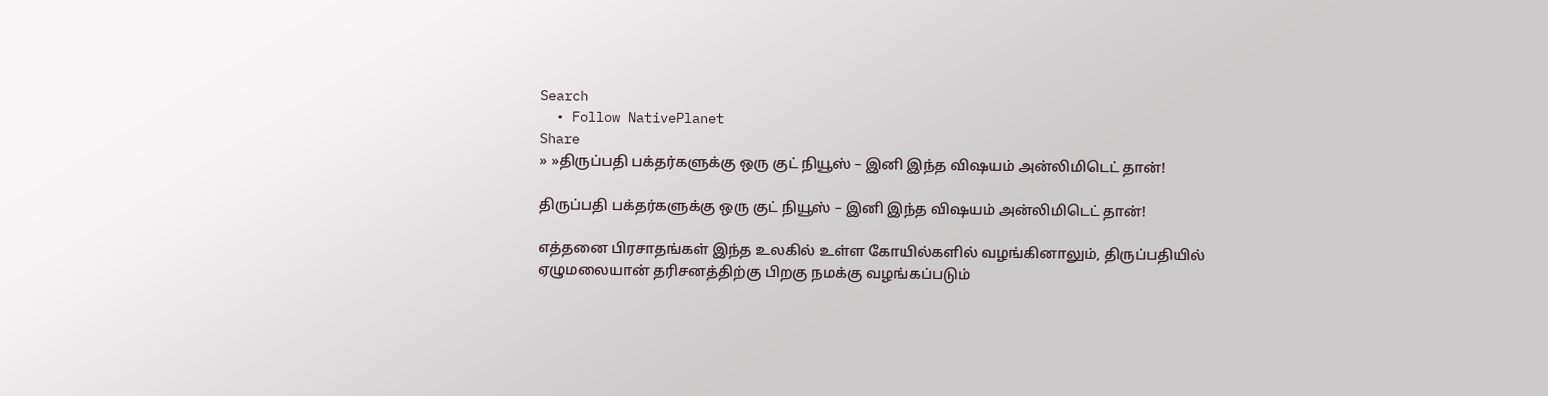Search
  • Follow NativePlanet
Share
» »திருப்பதி பக்தர்களுக்கு ஒரு குட் நியூஸ் – இனி இந்த விஷயம் அன்லிமிடெட் தான்!

திருப்பதி பக்தர்களுக்கு ஒரு குட் நியூஸ் – இனி இந்த விஷயம் அன்லிமிடெட் தான்!

எத்தனை பிரசாதங்கள் இந்த உலகில் உள்ள கோயில்களில் வழங்கினாலும், திருப்பதியில் ஏழுமலையான் தரிசனத்திற்கு பிறகு நமக்கு வழங்கப்படும்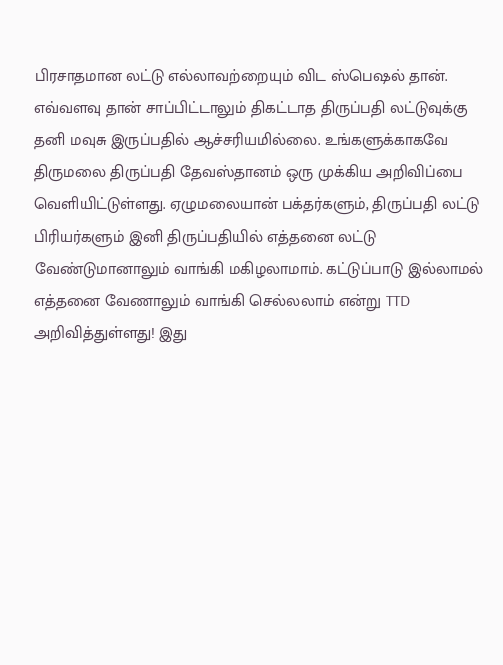பிரசாதமான லட்டு எல்லாவற்றையும் விட ஸ்பெஷல் தான். எவ்வளவு தான் சாப்பிட்டாலும் திகட்டாத திருப்பதி லட்டுவுக்கு தனி மவுசு இருப்பதில் ஆச்சரியமில்லை. உங்களுக்காகவே திருமலை திருப்பதி தேவஸ்தானம் ஒரு முக்கிய அறிவிப்பை வெளியிட்டுள்ளது. ஏழுமலையான் பக்தர்களும், திருப்பதி லட்டு பிரியர்களும் இனி திருப்பதியில் எத்தனை லட்டு வேண்டுமானாலும் வாங்கி மகிழலாமாம். கட்டுப்பாடு இல்லாமல் எத்தனை வேணாலும் வாங்கி செல்லலாம் என்று TTD அறிவித்துள்ளது! இது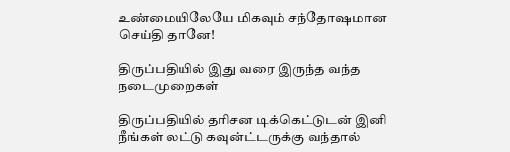உண்மையிலேயே மிகவும் சந்தோஷமான செய்தி தானே!

திருப்பதியில் இது வரை இருந்த வந்த நடைமுறைகள்

திருப்பதியில் தரிசன டிக்கெட்டுடன் இனி நீங்கள் லட்டு கவுன்ட்டருக்கு வந்தால்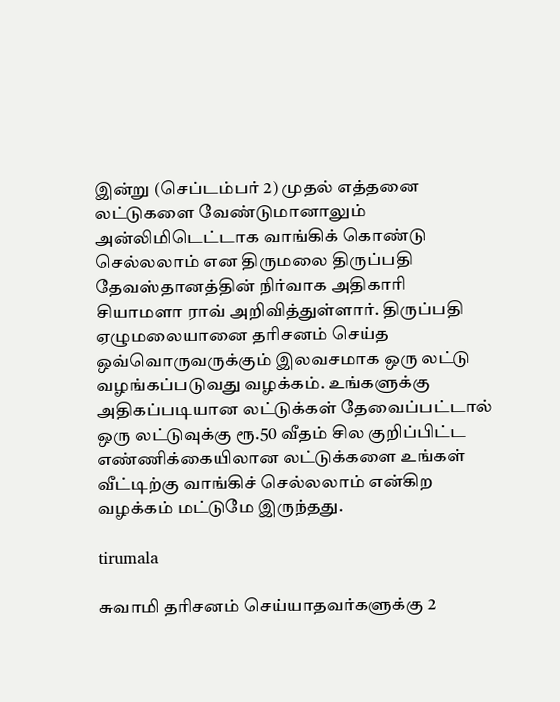இன்று (செப்டம்பர் 2) முதல் எத்தனை லட்டுகளை வேண்டுமானாலும் அன்லிமிடெட்டாக வாங்கிக் கொண்டு செல்லலாம் என திருமலை திருப்பதி தேவஸ்தானத்தின் நிர்வாக அதிகாரி சியாமளா ராவ் அறிவித்துள்ளார். திருப்பதி ஏழுமலையானை தரிசனம் செய்த ஒவ்வொருவருக்கும் இலவசமாக ஒரு லட்டு வழங்கப்படுவது வழக்கம். உங்களுக்கு அதிகப்படியான லட்டுக்கள் தேவைப்பட்டால் ஒரு லட்டுவுக்கு ரூ.50 வீதம் சில குறிப்பிட்ட எண்ணிக்கையிலான லட்டுக்களை உங்கள் வீட்டிற்கு வாங்கிச் செல்லலாம் என்கிற வழக்கம் மட்டுமே இருந்தது.

tirumala

சுவாமி தரிசனம் செய்யாதவர்களுக்கு 2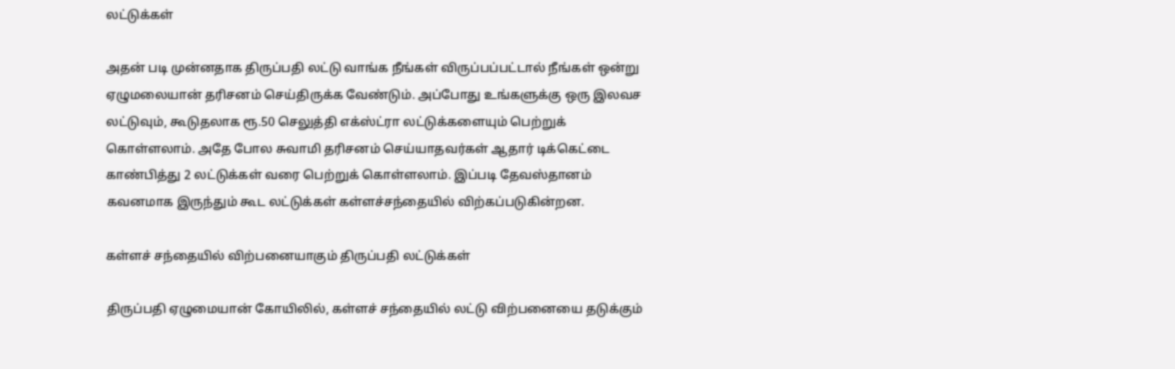லட்டுக்கள்

அதன் படி முன்னதாக திருப்பதி லட்டு வாங்க நீங்கள் விருப்பப்பட்டால் நீங்கள் ஒன்று ஏழுமலையான் தரிசனம் செய்திருக்க வேண்டும். அப்போது உங்களுக்கு ஒரு இலவச லட்டுவும், கூடுதலாக ரூ.50 செலுத்தி எக்ஸ்ட்ரா லட்டுக்களையும் பெற்றுக் கொள்ளலாம். அதே போல சுவாமி தரிசனம் செய்யாதவர்கள் ஆதார் டிக்கெட்டை காண்பித்து 2 லட்டுக்கள் வரை பெற்றுக் கொள்ளலாம். இப்படி தேவஸ்தானம் கவனமாக இருந்தும் கூட லட்டுக்கள் கள்ளச்சந்தையில் விற்கப்படுகின்றன.

கள்ளச் சந்தையில் விற்பனையாகும் திருப்பதி லட்டுக்கள்

திருப்பதி ஏழுமையான் கோயிலில், கள்ளச் சந்தையில் லட்டு விற்பனையை தடுக்கும்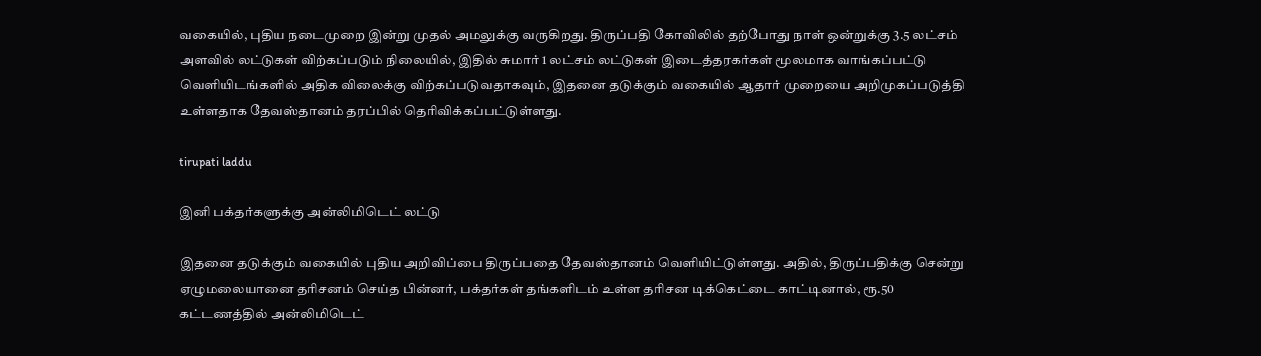வகையில், புதிய நடைமுறை இன்று முதல் அமலுக்கு வருகிறது. திருப்பதி கோவிலில் தற்போது நாள் ஒன்றுக்கு 3.5 லட்சம் அளவில் லட்டுகள் விற்கப்படும் நிலையில், இதில் சுமார் 1 லட்சம் லட்டுகள் இடைத்தரகர்கள் மூலமாக வாங்கப்பட்டு வெளியிடங்களில் அதிக விலைக்கு விற்கப்படுவதாகவும், இதனை தடுக்கும் வகையில் ஆதார் முறையை அறிமுகப்படுத்தி உள்ளதாக தேவஸ்தானம் தரப்பில் தெரிவிக்கப்பட்டுள்ளது.

tirupati laddu

இனி பக்தர்களுக்கு அன்லிமிடெட் லட்டு

இதனை தடுக்கும் வகையில் புதிய அறிவிப்பை திருப்பதை தேவஸ்தானம் வெளியிட்டுள்ளது. அதில், திருப்பதிக்கு சென்று ஏழுமலையானை தரிசனம் செய்த பின்னர், பக்தர்கள் தங்களிடம் உள்ள தரிசன டிக்கெட்டை காட்டினால், ரூ.50 கட்டணத்தில் அன்லிமிடெட்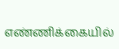எண்ணிக்கையில்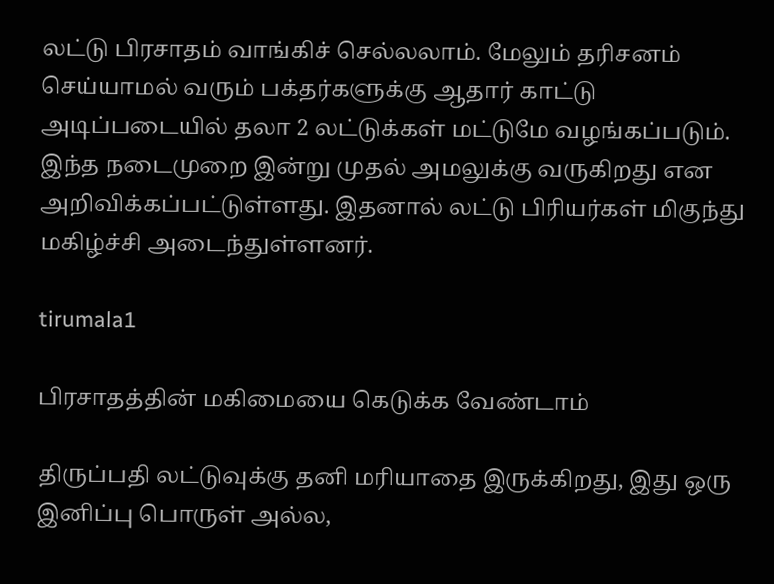லட்டு பிரசாதம் வாங்கிச் செல்லலாம். மேலும் தரிசனம் செய்யாமல் வரும் பக்தர்களுக்கு ஆதார் காட்டு அடிப்படையில் தலா 2 லட்டுக்கள் மட்டுமே வழங்கப்படும். இந்த நடைமுறை இன்று முதல் அமலுக்கு வருகிறது என அறிவிக்கப்பட்டுள்ளது. இதனால் லட்டு பிரியர்கள் மிகுந்து மகிழ்ச்சி அடைந்துள்ளனர்.

tirumala1

பிரசாதத்தின் மகிமையை கெடுக்க வேண்டாம்

திருப்பதி லட்டுவுக்கு தனி மரியாதை இருக்கிறது, இது ஒரு இனிப்பு பொருள் அல்ல,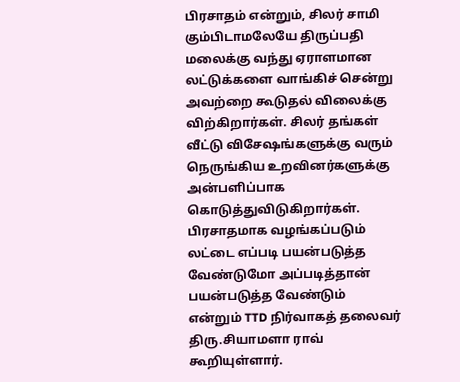பிரசாதம் என்றும், சிலர் சாமி கும்பிடாமலேயே திருப்பதி மலைக்கு வந்து ஏராளமான லட்டுக்களை வாங்கிச் சென்று அவற்றை கூடுதல் விலைக்கு விற்கிறார்கள். சிலர் தங்கள் வீட்டு விசேஷங்களுக்கு வரும் நெருங்கிய உறவினர்களுக்கு அன்பளிப்பாக கொடுத்துவிடுகிறார்கள். பிரசாதமாக வழங்கப்படும் லட்டை எப்படி பயன்படுத்த வேண்டுமோ அப்படித்தான் பயன்படுத்த வேண்டும் என்றும் TTD நிர்வாகத் தலைவர் திரு.சியாமளா ராவ் கூறியுள்ளார்.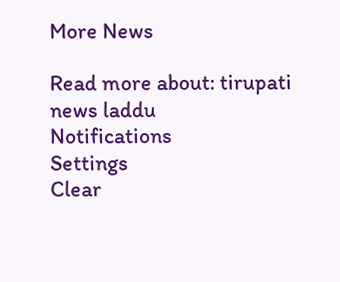More News

Read more about: tirupati news laddu
Notifications
Settings
Clear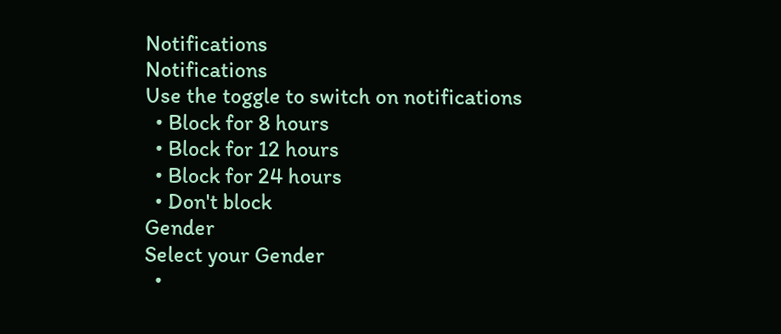Notifications
Notifications
Use the toggle to switch on notifications
  • Block for 8 hours
  • Block for 12 hours
  • Block for 24 hours
  • Don't block
Gender
Select your Gender
  •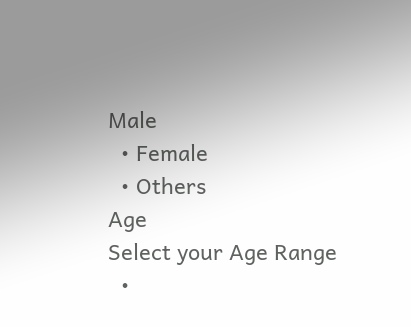Male
  • Female
  • Others
Age
Select your Age Range
  •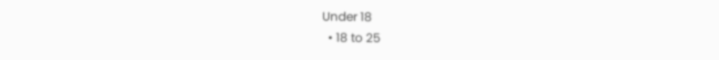Under 18
  • 18 to 25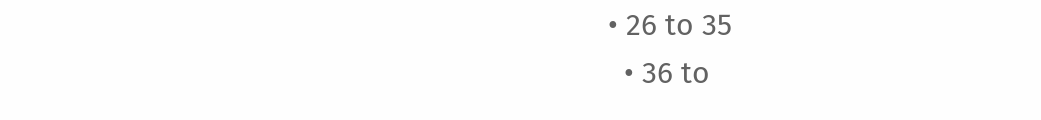• 26 to 35
  • 36 to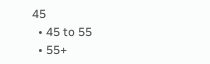45
  • 45 to 55
  • 55+